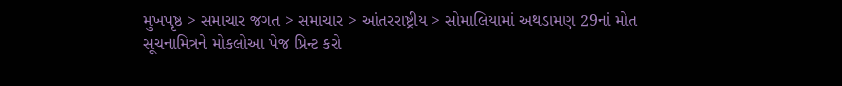મુખપૃષ્ઠ > સમાચાર જગત > સમાચાર > આંતરરાષ્ટ્રીય > સોમાલિયામાં અથડામણ 29નાં મોત
સૂચનામિત્રને મોકલોઆ પેજ પ્રિન્ટ કરો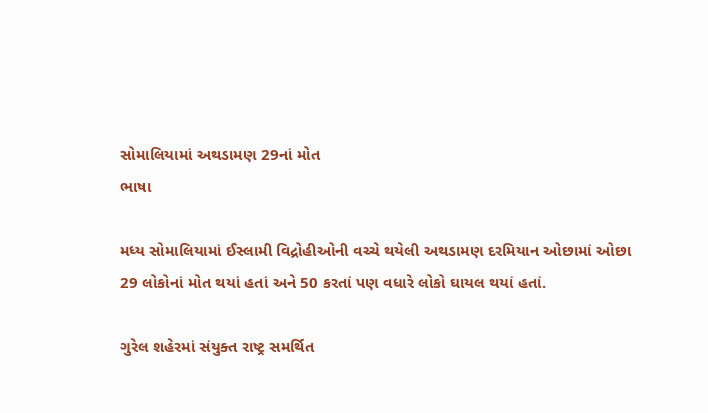સોમાલિયામાં અથડામણ 29નાં મોત
ભાષા

મધ્ય સોમાલિયામાં ઈસ્લામી વિદ્રોહીઓની વચ્ચે થયેલી અથડામણ દરમિયાન ઓછામાં ઓછા 29 લોકોનાં મોત થયાં હતાં અને 50 કરતાં પણ વધારે લોકો ઘાયલ થયાં હતાં.

ગુરેલ શહેરમાં સંયુક્ત રાષ્ટ્ર સમર્થિત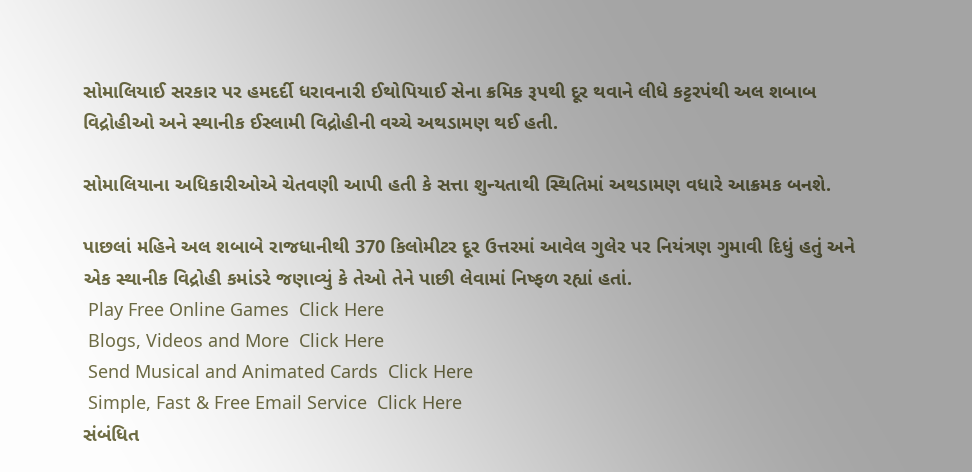સોમાલિયાઈ સરકાર પર હમદર્દી ધરાવનારી ઈથોપિયાઈ સેના ક્રમિક રૂપથી દૂર થવાને લીધે કટ્ટરપંથી અલ શબાબ વિદ્રોહીઓ અને સ્થાનીક ઈસ્લામી વિદ્રોહીની વચ્ચે અથડામણ થઈ હતી.

સોમાલિયાના અધિકારીઓએ ચેતવણી આપી હતી કે સત્તા શુન્યતાથી સ્થિતિમાં અથડામણ વધારે આક્રમક બનશે.

પાછલાં મહિને અલ શબાબે રાજધાનીથી 370 કિલોમીટર દૂર ઉત્તરમાં આવેલ ગુલેર પર નિયંત્રણ ગુમાવી દિધું હતું અને એક સ્થાનીક વિદ્રોહી કમાંડરે જણાવ્યું કે તેઓ તેને પાછી લેવામાં નિષ્ફળ રહ્યાં હતાં.
 Play Free Online Games  Click Here
 Blogs, Videos and More  Click Here
 Send Musical and Animated Cards  Click Here
 Simple, Fast & Free Email Service  Click Here
સંબંધિત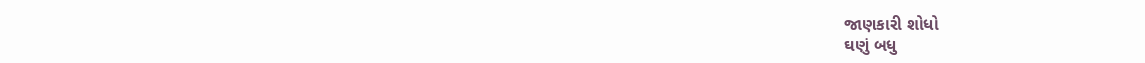જાણકારી શોધો
ઘણું બધુ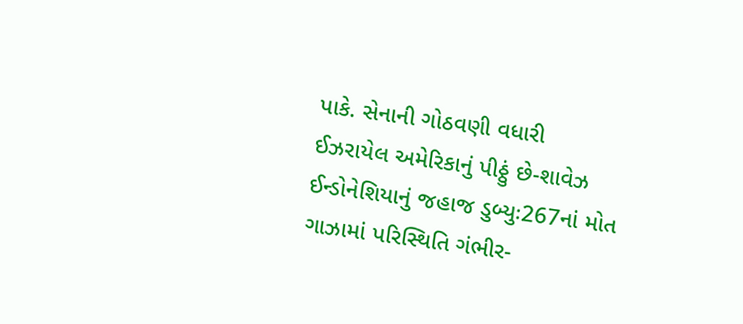પાકે. સેનાની ગોઠવણી વધારી
ઈઝરાયેલ અમેરિકાનું પીઠ્ઠું છે-શાવેઝ
ઈન્ડોનેશિયાનું જહાજ ડુબ્યુઃ267નાં મોત
ગાઝામાં પરિસ્થિતિ ગંભીર-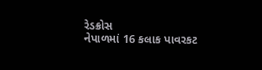રેડક્રોસ
નેપાળમાં 16 કલાક પાવરકટ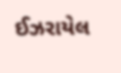ઈઝરાયેલ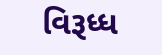વિરૂધ્ધ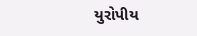યુરોપીય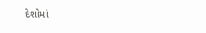દેશોમાં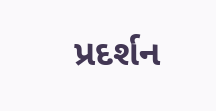પ્રદર્શન